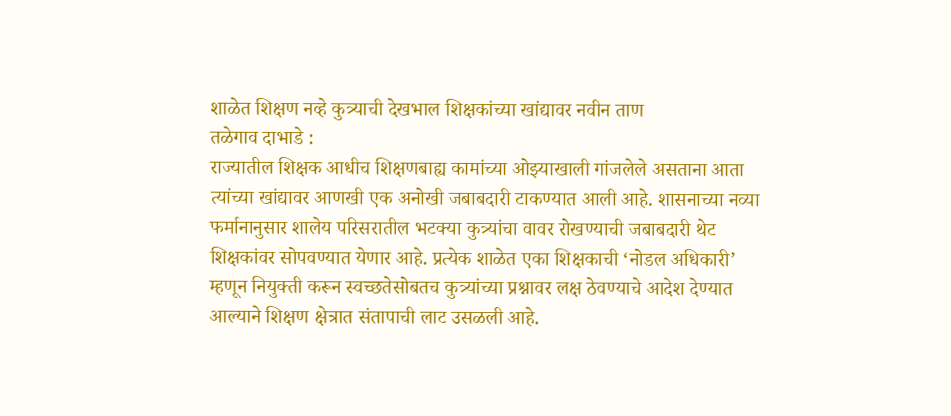शाळेत शिक्षण नव्हे कुत्र्याची देखभाल शिक्षकांच्या खांद्यावर नवीन ताण
तळेगाव दाभाडे :
राज्यातील शिक्षक आधीच शिक्षणबाह्य कामांच्या ओझ्याखाली गांजलेले असताना आता त्यांच्या खांद्यावर आणखी एक अनोखी जबाबदारी टाकण्यात आली आहे. शासनाच्या नव्या फर्मानानुसार शालेय परिसरातील भटक्या कुत्र्यांचा वावर रोखण्याची जबाबदारी थेट शिक्षकांवर सोपवण्यात येणार आहे. प्रत्येक शाळेत एका शिक्षकाची ‘नोडल अधिकारी’ म्हणून नियुक्ती करून स्वच्छतेसोबतच कुत्र्यांच्या प्रश्नावर लक्ष ठेवण्याचे आदेश देण्यात आल्याने शिक्षण क्षेत्रात संतापाची लाट उसळली आहे.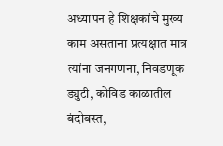अध्यापन हे शिक्षकांचे मुख्य काम असताना प्रत्यक्षात मात्र त्यांना जनगणना, निवडणूक ड्युटी, कोविड काळातील बंदोबस्त,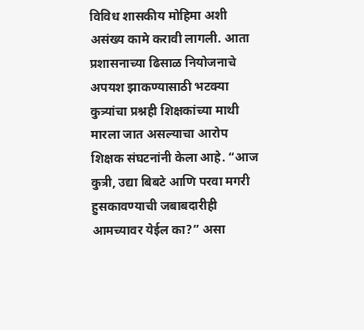विविध शासकीय मोहिमा अशी असंख्य कामे करावी लागली. आता प्रशासनाच्या ढिसाळ नियोजनाचे अपयश झाकण्यासाठी भटक्या कुत्र्यांचा प्रश्नही शिक्षकांच्या माथी मारला जात असल्याचा आरोप शिक्षक संघटनांनी केला आहे. “आज कुत्री, उद्या बिबटे आणि परवा मगरी हुसकावण्याची जबाबदारीही आमच्यावर येईल का?” असा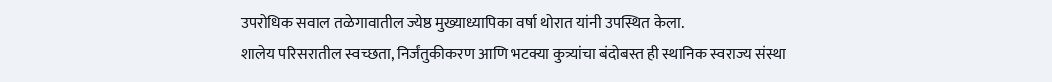उपरोधिक सवाल तळेगावातील ज्येष्ठ मुख्याध्यापिका वर्षा थोरात यांनी उपस्थित केला.
शालेय परिसरातील स्वच्छता, निर्जंतुकीकरण आणि भटक्या कुत्र्यांचा बंदोबस्त ही स्थानिक स्वराज्य संस्था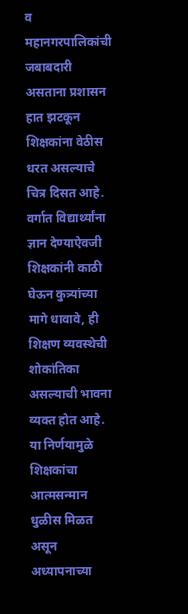व महानगरपालिकांची जबाबदारी असताना प्रशासन हात झटकून शिक्षकांना वेठीस धरत असल्याचे चित्र दिसत आहे. वर्गात विद्यार्थ्यांना ज्ञान देण्याऐवजी शिक्षकांनी काठी घेऊन कुत्र्यांच्या मागे धावावे, ही शिक्षण व्यवस्थेची शोकांतिका असल्याची भावना व्यक्त होत आहे.
या निर्णयामुळे शिक्षकांचा आत्मसन्मान धुळीस मिळत असून अध्यापनाच्या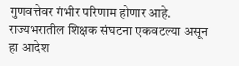गुणवत्तेवर गंभीर परिणाम होणार आहे. राज्यभरातील शिक्षक संघटना एकवटल्या असून हा आदेश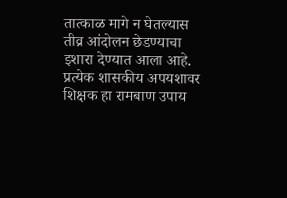तात्काळ मागे न घेतल्यास तीव्र आंदोलन छेडण्याचा इशारा देण्यात आला आहे. प्रत्येक शासकीय अपयशावर शिक्षक हा रामबाण उपाय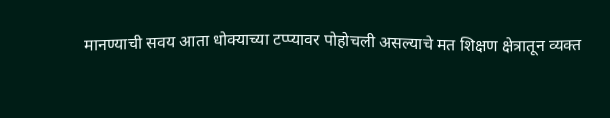मानण्याची सवय आता धोक्याच्या टप्प्यावर पोहोचली असल्याचे मत शिक्षण क्षेत्रातून व्यक्त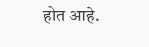होत आहे.